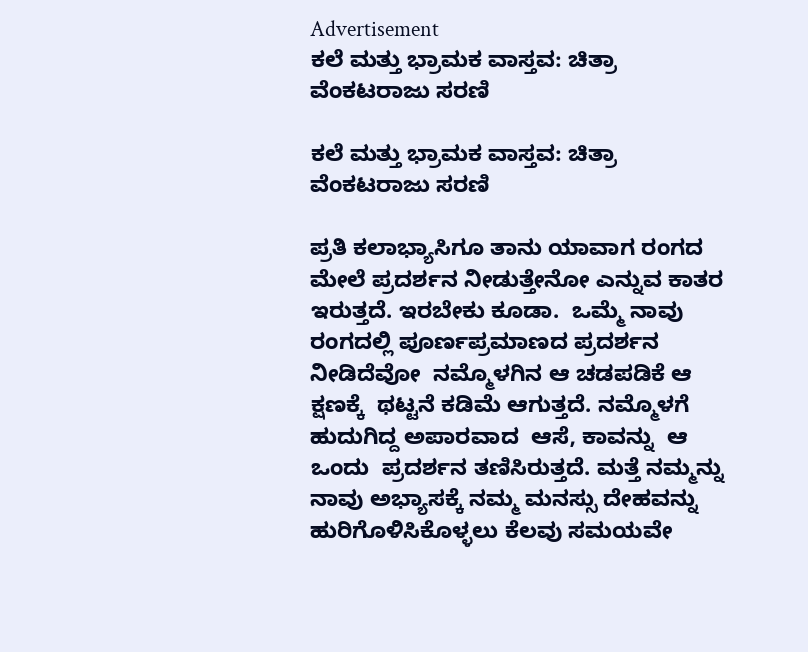Advertisement
ಕಲೆ ಮತ್ತು ಭ್ರಾಮಕ ವಾಸ್ತವ: ಚಿತ್ರಾ ವೆಂಕಟರಾಜು ಸರಣಿ

ಕಲೆ ಮತ್ತು ಭ್ರಾಮಕ ವಾಸ್ತವ: ಚಿತ್ರಾ ವೆಂಕಟರಾಜು ಸರಣಿ

ಪ್ರತಿ ಕಲಾಭ್ಯಾಸಿಗೂ ತಾನು ಯಾವಾಗ ರಂಗದ ಮೇಲೆ ಪ್ರದರ್ಶನ ನೀಡುತ್ತೇನೋ ಎನ್ನುವ ಕಾತರ ಇರುತ್ತದೆ. ಇರಬೇಕು ಕೂಡಾ‌.  ಒಮ್ಮೆ ನಾವು ರಂಗದಲ್ಲಿ ಪೂರ್ಣಪ್ರಮಾಣದ ಪ್ರದರ್ಶನ ನೀಡಿದೆವೋ  ನಮ್ಮೊಳಗಿನ ಆ ಚಡಪಡಿಕೆ ಆ ಕ್ಷಣಕ್ಕೆ  ಥಟ್ಟನೆ ಕಡಿಮೆ ಆಗುತ್ತದೆ. ನಮ್ಮೊಳಗೆ ಹುದುಗಿದ್ದ ಅಪಾರವಾದ  ಆಸೆ, ಕಾವನ್ನು  ಆ ಒಂದು  ಪ್ರದರ್ಶನ ತಣಿಸಿರುತ್ತದೆ. ಮತ್ತೆ ನಮ್ಮನ್ನು ನಾವು ಅಭ್ಯಾಸಕ್ಕೆ ನಮ್ಮ ಮನಸ್ಸು ದೇಹವನ್ನು ಹುರಿಗೊಳಿಸಿಕೊಳ್ಳಲು ಕೆಲವು ಸಮಯವೇ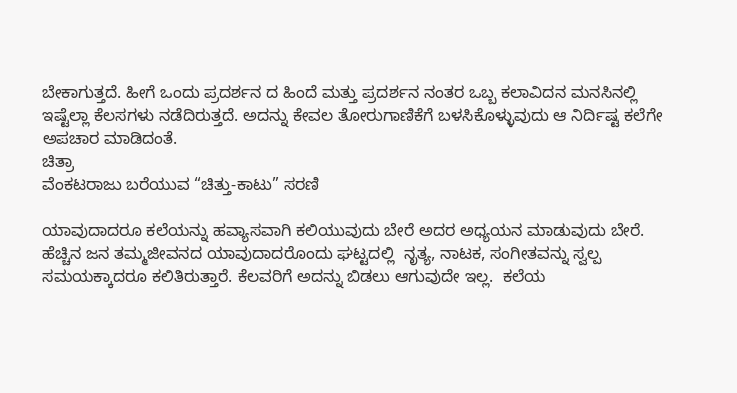ಬೇಕಾಗುತ್ತದೆ. ಹೀಗೆ ಒಂದು ಪ್ರದರ್ಶನ ದ ಹಿಂದೆ ಮತ್ತು ಪ್ರದರ್ಶನ ನಂತರ ಒಬ್ಬ ಕಲಾವಿದನ ಮನಸಿನಲ್ಲಿ ಇಷ್ಟೆಲ್ಲಾ ಕೆಲಸಗಳು ನಡೆದಿರುತ್ತದೆ. ಅದನ್ನು ಕೇವಲ ತೋರುಗಾಣಿಕೆಗೆ ಬಳಸಿಕೊಳ್ಳುವುದು ಆ ನಿರ್ದಿಷ್ಟ ಕಲೆಗೇ ಅಪಚಾರ ಮಾಡಿದಂತೆ.
ಚಿತ್ರಾ
ವೆಂಕಟರಾಜು ಬರೆಯುವ “ಚಿತ್ತು-ಕಾಟು” ಸರಣಿ

ಯಾವುದಾದರೂ ಕಲೆಯನ್ನು ಹವ್ಯಾಸವಾಗಿ ಕಲಿಯುವುದು ಬೇರೆ ಅದರ ಅಧ್ಯಯನ ಮಾಡುವುದು ಬೇರೆ. ಹೆಚ್ಚಿನ ಜನ ತಮ್ಮ‌ಜೀವನದ ಯಾವುದಾದರೊಂದು ಘಟ್ಟದಲ್ಲಿ  ನೃತ್ಯ, ನಾಟಕ, ಸಂಗೀತವನ್ನು ಸ್ವಲ್ಪ ಸಮಯಕ್ಕಾದರೂ ಕಲಿತಿರುತ್ತಾರೆ. ಕೆಲವರಿಗೆ ಅದನ್ನು ಬಿಡಲು ಆಗುವುದೇ ಇಲ್ಲ.  ಕಲೆಯ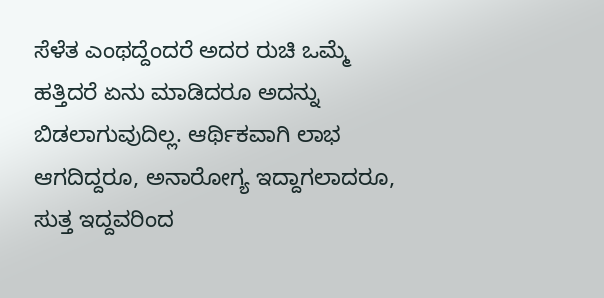ಸೆಳೆತ ಎಂಥದ್ದೆಂದರೆ ಅದರ ರುಚಿ ಒಮ್ಮೆ ಹತ್ತಿದರೆ ಏನು ಮಾಡಿದರೂ ಅದನ್ನು ಬಿಡಲಾಗುವುದಿಲ್ಲ. ಆರ್ಥಿಕವಾಗಿ ಲಾಭ ಆಗದಿದ್ದರೂ, ಅನಾರೋಗ್ಯ ಇದ್ದಾಗಲಾದರೂ, ಸುತ್ತ ಇದ್ದವರಿಂದ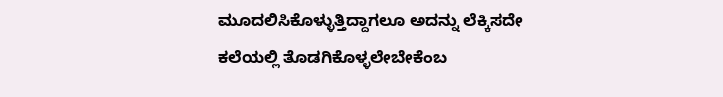ಮೂದಲಿಸಿಕೊಳ್ಳುತ್ತಿದ್ದಾಗಲೂ ಅದನ್ನು ಲೆಕ್ಕಿಸದೇ ಕಲೆಯಲ್ಲಿ ತೊಡಗಿಕೊಳ್ಳಲೇಬೇಕೆಂಬ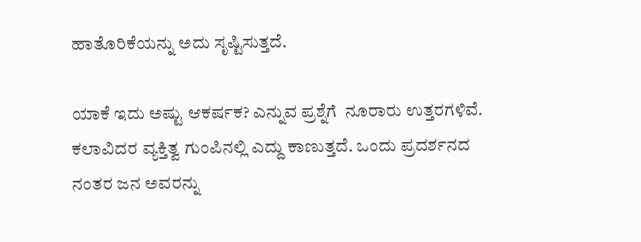ಹಾತೊರಿಕೆಯನ್ನು ಅದು ಸೃಷ್ಟಿಸುತ್ತದೆ.

ಯಾಕೆ ಇದು ಅಷ್ಟು ಆಕರ್ಷಕ? ಎನ್ನುವ ಪ್ರಶ್ನೆಗೆ  ನೂರಾರು ಉತ್ತರಗಳಿವೆ. ಕಲಾವಿದರ ವ್ಯಕ್ತಿತ್ವ ಗುಂಪಿನಲ್ಲಿ ಎದ್ದು ಕಾಣುತ್ತದೆ. ಒಂದು ಪ್ರದರ್ಶನದ ನಂತರ ಜನ ಅವರನ್ನು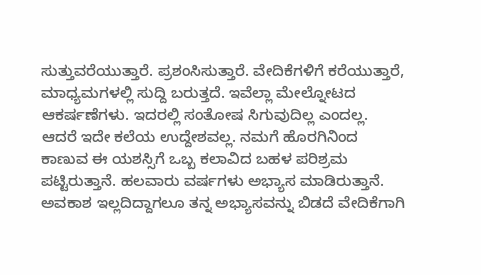ಸುತ್ತುವರೆಯುತ್ತಾರೆ. ಪ್ರಶಂಸಿಸುತ್ತಾರೆ. ವೇದಿಕೆಗಳಿಗೆ ಕರೆಯುತ್ತಾರೆ, ಮಾಧ್ಯಮಗಳಲ್ಲಿ ಸುದ್ದಿ ಬರುತ್ತದೆ. ಇವೆಲ್ಲಾ ಮೇಲ್ನೋಟದ ಆಕರ್ಷಣೆಗಳು. ಇದರಲ್ಲಿ ಸಂತೋಷ ಸಿಗುವುದಿಲ್ಲ ಎಂದಲ್ಲ. ಆದರೆ ಇದೇ ಕಲೆಯ ಉದ್ದೇಶವಲ್ಲ. ನಮಗೆ ಹೊರಗಿನಿಂದ ಕಾಣುವ ಈ ಯಶಸ್ಸಿಗೆ ಒಬ್ಬ ಕಲಾವಿದ ಬಹಳ ಪರಿಶ್ರಮ ಪಟ್ಟಿರುತ್ತಾನೆ. ಹಲವಾರು ವರ್ಷಗಳು ಅಭ್ಯಾಸ ಮಾಡಿರುತ್ತಾನೆ. ಅವಕಾಶ ಇಲ್ಲದಿದ್ದಾಗಲೂ ತನ್ನ ಅಭ್ಯಾಸವನ್ನು ಬಿಡದೆ ವೇದಿಕೆಗಾಗಿ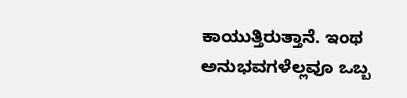ಕಾಯುತ್ತಿರುತ್ತಾನೆ. ಇಂಥ ಅನುಭವಗಳೆಲ್ಲವೂ ಒಬ್ಬ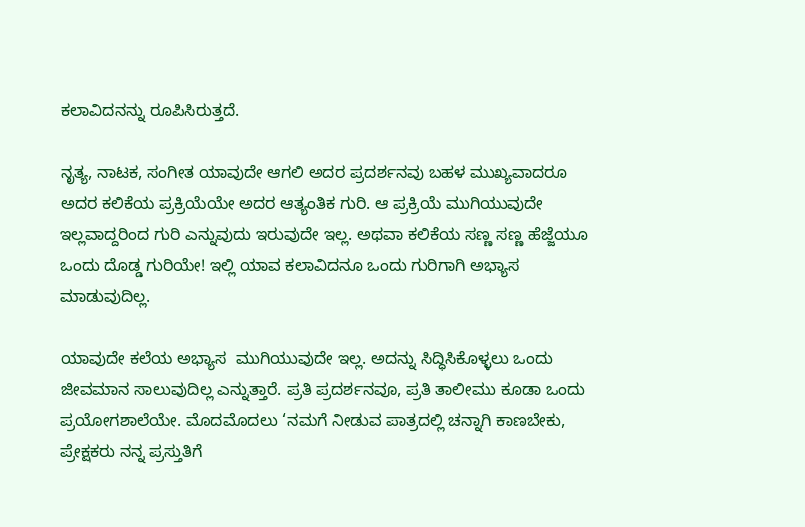ಕಲಾವಿದನನ್ನು ರೂಪಿಸಿರುತ್ತದೆ‌.

ನೃತ್ಯ, ನಾಟಕ, ಸಂಗೀತ ಯಾವುದೇ ಆಗಲಿ ಅದರ ಪ್ರದರ್ಶನವು ಬಹಳ ಮುಖ್ಯವಾದರೂ ಅದರ ಕಲಿಕೆಯ ಪ್ರಕ್ರಿಯೆಯೇ ಅದರ ಆತ್ಯಂತಿಕ ಗುರಿ. ಆ ಪ್ರಕ್ರಿಯೆ ಮುಗಿಯುವುದೇ ಇಲ್ಲವಾದ್ದರಿಂದ ಗುರಿ ಎನ್ನುವುದು ಇರುವುದೇ ಇಲ್ಲ. ಅಥವಾ ಕಲಿಕೆಯ ಸಣ್ಣ ಸಣ್ಣ ಹೆಜ್ಜೆಯೂ ಒಂದು ದೊಡ್ಡ ಗುರಿಯೇ! ಇಲ್ಲಿ ಯಾವ ಕಲಾವಿದನೂ ಒಂದು ಗುರಿಗಾಗಿ ಅಭ್ಯಾಸ ಮಾಡುವುದಿಲ್ಲ.

ಯಾವುದೇ ಕಲೆಯ ಅಭ್ಯಾಸ  ಮುಗಿಯುವುದೇ ಇಲ್ಲ. ಅದನ್ನು ಸಿದ್ಧಿಸಿಕೊಳ್ಳಲು ಒಂದು ಜೀವಮಾನ ಸಾಲುವುದಿಲ್ಲ ಎನ್ನುತ್ತಾರೆ. ಪ್ರತಿ ಪ್ರದರ್ಶನವೂ, ಪ್ರತಿ ತಾಲೀಮು ಕೂಡಾ ಒಂದು ಪ್ರಯೋಗಶಾಲೆಯೇ. ಮೊದಮೊದಲು ‘ನಮಗೆ ನೀಡುವ ಪಾತ್ರದಲ್ಲಿ ಚನ್ನಾಗಿ ಕಾಣಬೇಕು, ಪ್ರೇಕ್ಷಕರು ನನ್ನ ಪ್ರಸ್ತುತಿಗೆ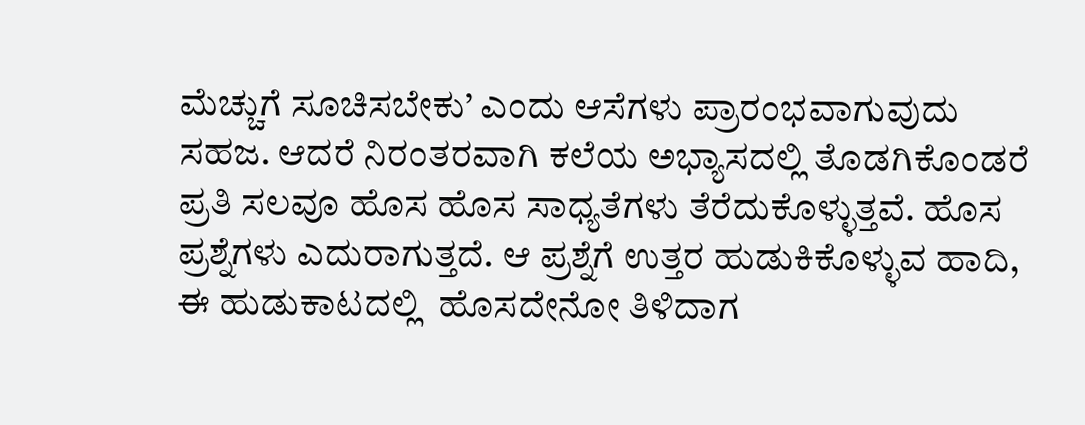ಮೆಚ್ಚುಗೆ ಸೂಚಿಸಬೇಕು’ ಎಂದು ಆಸೆಗಳು ಪ್ರಾರಂಭವಾಗುವುದು ಸಹಜ. ಆದರೆ ನಿರಂತರವಾಗಿ ಕಲೆಯ ಅಭ್ಯಾಸದಲ್ಲಿ ತೊಡಗಿಕೊಂಡರೆ ಪ್ರತಿ ಸಲವೂ ಹೊಸ ಹೊಸ ಸಾಧ್ಯತೆಗಳು ತೆರೆದುಕೊಳ್ಳುತ್ತವೆ. ಹೊಸ ಪ್ರಶ್ನೆಗಳು ಎದುರಾಗುತ್ತದೆ. ಆ ಪ್ರಶ್ನೆಗೆ ಉತ್ತರ ಹುಡುಕಿಕೊಳ್ಳುವ ಹಾದಿ, ಈ ಹುಡುಕಾಟದಲ್ಲಿ  ಹೊಸದೇನೋ ತಿಳಿದಾಗ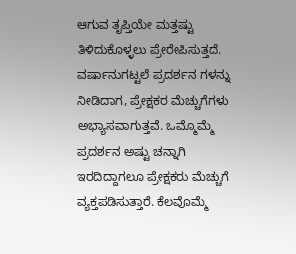ಆಗುವ ತೃಪ್ತಿಯೇ ಮತ್ತಷ್ಟು ತಿಳಿದುಕೊಳ್ಳಲು ಪ್ರೇರೇಪಿಸುತ್ತದೆ‌. ವರ್ಷಾನುಗಟ್ಟಲೆ ಪ್ರದರ್ಶನ ಗಳನ್ನು ನೀಡಿದಾಗ, ಪ್ರೇಕ್ಷಕರ ಮೆಚ್ಚುಗೆಗಳು ಅಭ್ಯಾಸವಾಗುತ್ತವೆ. ಒಮ್ಮೊಮ್ಮೆ ಪ್ರದರ್ಶನ ಅಷ್ಟು ಚನ್ನಾಗಿ ಇರದಿದ್ದಾಗಲೂ ಪ್ರೇಕ್ಷಕರು ಮೆಚ್ಚುಗೆ ವ್ಯಕ್ತಪಡಿಸುತ್ತಾರೆ. ಕೆಲವೊಮ್ಮೆ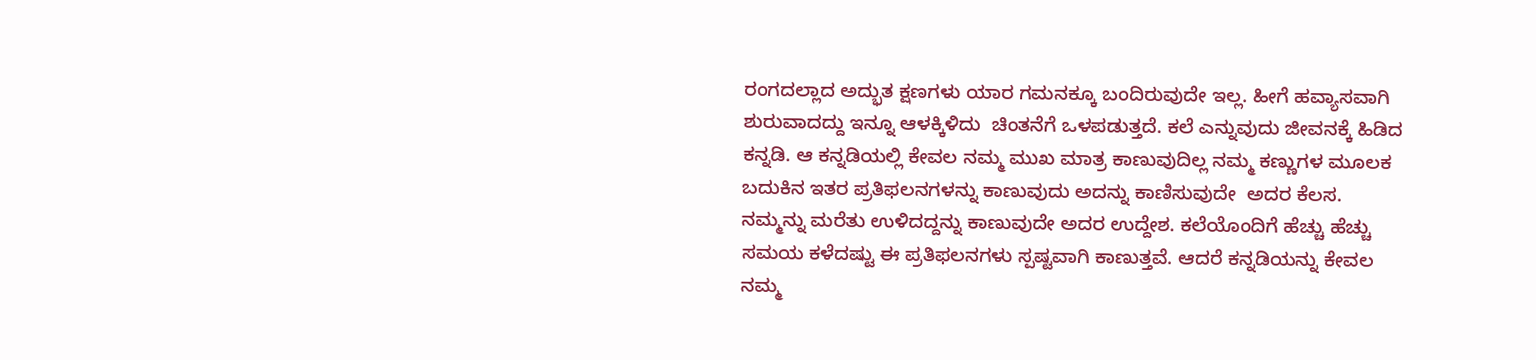ರಂಗದಲ್ಲಾದ ಅದ್ಭುತ ಕ್ಷಣಗಳು ಯಾರ ಗಮನಕ್ಕೂ ಬಂದಿರುವುದೇ ಇಲ್ಲ. ಹೀಗೆ ಹವ್ಯಾಸವಾಗಿ ಶುರುವಾದದ್ದು ಇನ್ನೂ ಆಳಕ್ಕಿಳಿದು  ಚಿಂತನೆಗೆ ಒಳಪಡುತ್ತದೆ. ಕಲೆ ಎನ್ನುವುದು ಜೀವನಕ್ಕೆ ಹಿಡಿದ ಕನ್ನಡಿ. ಆ ಕನ್ನಡಿಯಲ್ಲಿ ಕೇವಲ ನಮ್ಮ ಮುಖ ಮಾತ್ರ ಕಾಣುವುದಿಲ್ಲ ನಮ್ಮ ಕಣ್ಣುಗಳ ಮೂಲಕ ಬದುಕಿನ ಇತರ ಪ್ರತಿಫಲನಗಳನ್ನು ಕಾಣುವುದು ಅದನ್ನು ಕಾಣಿಸುವುದೇ  ಅದರ ಕೆಲಸ. ನಮ್ಮನ್ನು ಮರೆತು ಉಳಿದದ್ದನ್ನು ಕಾಣುವುದೇ ಅದರ ಉದ್ದೇಶ. ಕಲೆಯೊಂದಿಗೆ ಹೆಚ್ಚು ಹೆಚ್ಚು ಸಮಯ ಕಳೆದಷ್ಟು ಈ ಪ್ರತಿಫಲನಗಳು ಸ್ಪಷ್ಟವಾಗಿ ಕಾಣುತ್ತವೆ. ಆದರೆ ಕನ್ನಡಿಯನ್ನು ಕೇವಲ ನಮ್ಮ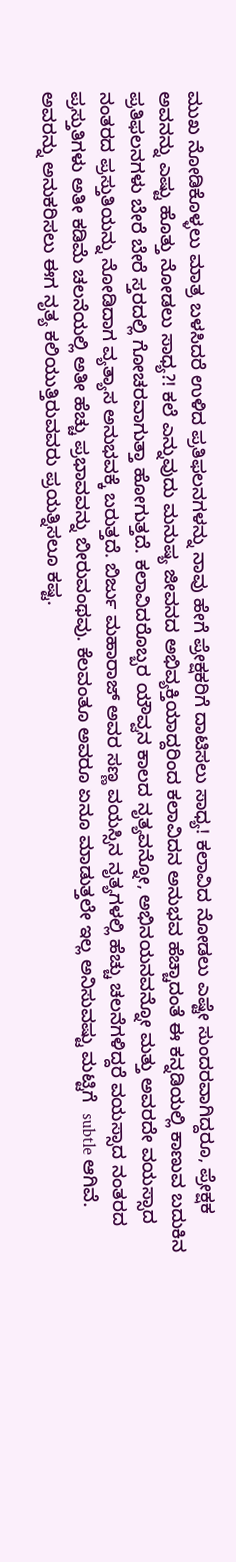ಮುಖ ನೋಡಿಕೊಳ್ಳಲು ಮಾತ್ರ ಬಳಸಿದರೆ ಉಳಿದ ಪ್ರತಿಫಲನಗಳನ್ನು ನಾವು ಹೇಗೆ ಪ್ರೇಕ್ಷಕರಿಗೆ ದಾಟಿಸಲು ಸಾಧ್ಯ! ಕಲಾವಿದ ನೋಡಲು ಎಷ್ಟೇ ಸುಂದರವಾಗಿದ್ದರೂ, ಪ್ರೇಕ್ಷಕ ಅವನನ್ನು ಎಷ್ಟು ಹೊತ್ತು ನೋಡಲು ಸಾಧ್ಯ?! ಕಲೆ ಎನ್ನುವುದು ಮನುಷ್ಯ ಜೀವನದ ಅಭಿವ್ಯಕ್ತಿಯಾದ್ದರಿಂದ ಕಲಾವಿದನ ಅನುಭವ ಹೆಚ್ಚಾದಂತೆ ಈ ಕನ್ನಡಿಯಲ್ಲಿ ಕಾಣುವ ಬದುಕಿನ ಪ್ರತಿಫಲನಗಳು ಬೇರೆ ಬೇರೆ ಸ್ತರದಲ್ಲಿ ಗೋಚರವಾಗುತ್ತಾ ಹೋಗುತ್ತದೆ. ಕಲಾವಿದರೊಬ್ಬರ ಯೌವ್ವನ ಕಾಲದ ನೃತ್ಯವನ್ನೋ, ಅಭಿನಯನವನ್ನೋ ಮತ್ತು ಅವರದೇ ವಯಸ್ಸಾದ ನಂತರದ ಪ್ರಸ್ತುತಿಯನ್ನು ನೋಡಿದಾಗ ವ್ಯತ್ಯಾಸ ಅನುಭವಕ್ಕೆ ಬರುತ್ತದೆ. ಬಿರ್ಜು ಮಹಾರಾಜ್ ಅವರ ಸಣ್ಣ ವಯಸ್ಸಿನ ನೃತ್ಯಗಳಲ್ಲಿ ಹೆಚ್ಚು ಚಲನೆಗಳಿದ್ದರೆ ವಯಸ್ಸಾದ ನಂತರದ ಪ್ರಸ್ತುತಿಗಳು ಅತೀ ಕಡಿಮೆ ಚಲನೆಯಲ್ಲಿ ಅತೀ ಹೆಚ್ಚು ಪ್ರಭಾವವನ್ನು ಬೀರುವಂಥವು. ಕೆಲವಂತೂ ಅವರೂ ಏನೂ ಮಾಡುತ್ತಲೇ ಇಲ್ಲ ಅನಿಸುವಷ್ಟು ಮಟ್ಟಿಗೆ  subtle ಆಗಿವೆ.  ಅವರನ್ನು ಅನುಕರಿಸಲು ಈಗ ನೃತ್ಯ ಕಲಿಯುತ್ತಿರುವವರು ಪ್ರಯತ್ನಿಸಲೂ ಕಷ್ಟ‌.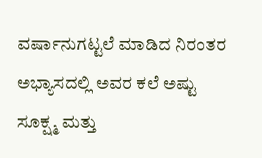ವರ್ಷಾನುಗಟ್ಟಲೆ ಮಾಡಿದ ನಿರಂತರ ಅಭ್ಯಾಸದಲ್ಲಿ ಅವರ ಕಲೆ ಅಷ್ಟು ಸೂಕ್ಷ್ಮ ಮತ್ತು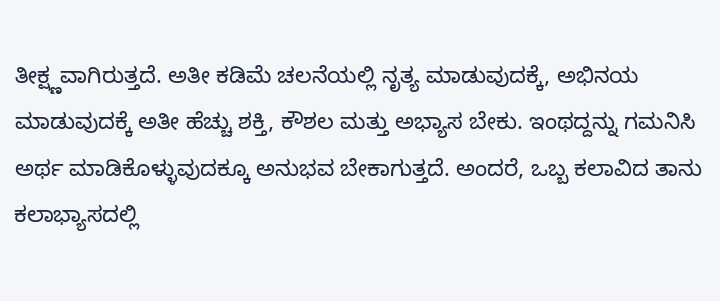ತೀಕ್ಷ್ಣವಾಗಿರುತ್ತದೆ‌. ಅತೀ ಕಡಿಮೆ ಚಲನೆಯಲ್ಲಿ ನೃತ್ಯ ಮಾಡುವುದಕ್ಕೆ, ಅಭಿನಯ ಮಾಡುವುದಕ್ಕೆ ಅತೀ ಹೆಚ್ಚು ಶಕ್ತಿ, ಕೌಶಲ ಮತ್ತು ಅಭ್ಯಾಸ ಬೇಕು. ಇಂಥದ್ದನ್ನು ಗಮನಿಸಿ ಅರ್ಥ ಮಾಡಿಕೊಳ್ಳುವುದಕ್ಕೂ ಅನುಭವ ಬೇಕಾಗುತ್ತದೆ. ಅಂದರೆ, ಒಬ್ಬ ಕಲಾವಿದ ತಾನು ಕಲಾಭ್ಯಾಸದಲ್ಲಿ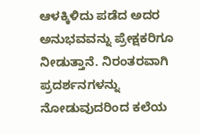ಆಳಕ್ಕಿಳಿದು ಪಡೆದ ಅದರ ಅನುಭವವನ್ನು ಪ್ರೇಕ್ಷಕರಿಗೂ ನೀಡುತ್ತಾನೆ. ನಿರಂತರವಾಗಿ ಪ್ರದರ್ಶನಗಳನ್ನು ನೋಡುವುದರಿಂದ ಕಲೆಯ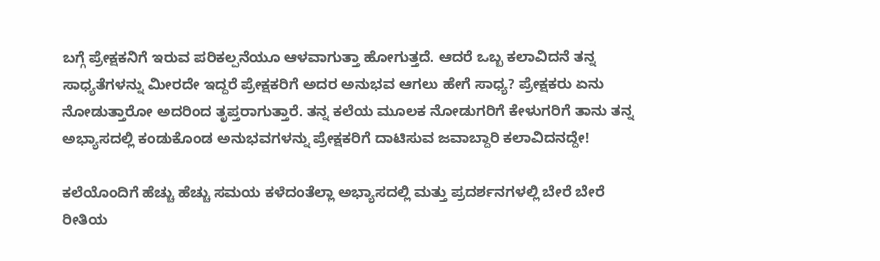ಬಗ್ಗೆ ಪ್ರೇಕ್ಷಕನಿಗೆ ಇರುವ ಪರಿಕಲ್ಪನೆಯೂ ಆಳವಾಗುತ್ತಾ ಹೋಗುತ್ತದೆ. ಆದರೆ ಒಬ್ಬ ಕಲಾವಿದನೆ ತನ್ನ ಸಾಧ್ಯತೆಗಳನ್ನು ಮೀರದೇ ಇದ್ದರೆ ಪ್ರೇಕ್ಷಕರಿಗೆ ಅದರ ಅನುಭವ ಆಗಲು ಹೇಗೆ ಸಾಧ್ಯ? ಪ್ರೇಕ್ಷಕರು ಏನು ನೋಡುತ್ತಾರೋ ಅದರಿಂದ ತೃಪ್ತರಾಗುತ್ತಾರೆ. ತನ್ನ ಕಲೆಯ ಮೂಲಕ ನೋಡುಗರಿಗೆ ಕೇಳುಗರಿಗೆ ತಾನು ತನ್ನ ಅಭ್ಯಾಸದಲ್ಲಿ ಕಂಡುಕೊಂಡ ಅನುಭವಗಳನ್ನು ಪ್ರೇಕ್ಷಕರಿಗೆ ದಾಟಿಸುವ ಜವಾಬ್ದಾರಿ ಕಲಾವಿದನದ್ದೇ!

ಕಲೆಯೊಂದಿಗೆ ಹೆಚ್ಚು ಹೆಚ್ಚು ಸಮಯ ಕಳೆದಂತೆಲ್ಲಾ ಅಭ್ಯಾಸದಲ್ಲಿ ಮತ್ತು ಪ್ರದರ್ಶನಗಳಲ್ಲಿ ಬೇರೆ ಬೇರೆ ರೀತಿಯ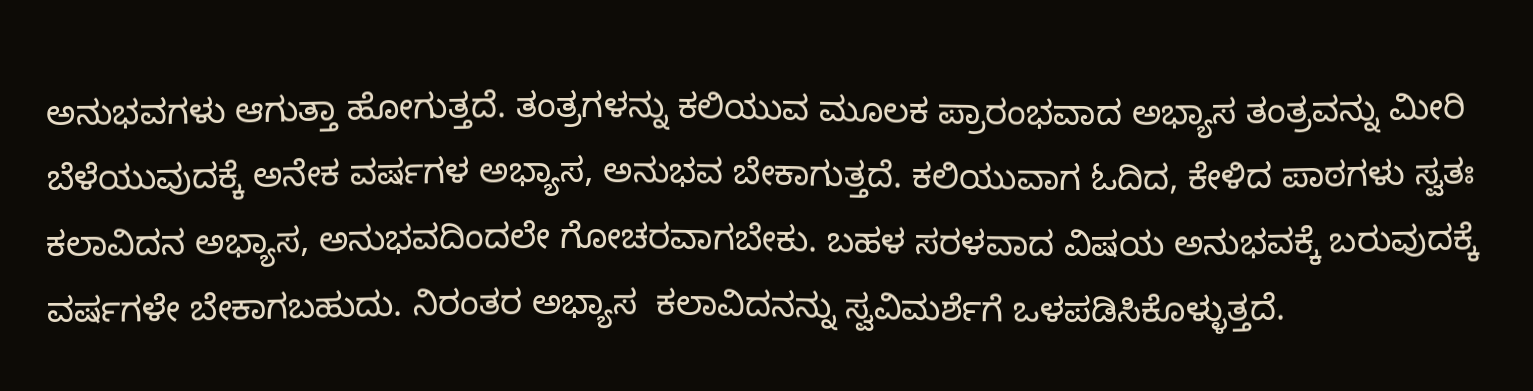ಅನುಭವಗಳು ಆಗುತ್ತಾ ಹೋಗುತ್ತದೆ‌. ತಂತ್ರಗಳನ್ನು ಕಲಿಯುವ ಮೂಲಕ ಪ್ರಾರಂಭವಾದ ಅಭ್ಯಾಸ ತಂತ್ರವನ್ನು ಮೀರಿ ಬೆಳೆಯುವುದಕ್ಕೆ ಅನೇಕ ವರ್ಷಗಳ ಅಭ್ಯಾಸ, ಅನುಭವ ಬೇಕಾಗುತ್ತದೆ. ಕಲಿಯುವಾಗ ಓದಿದ, ಕೇಳಿದ ಪಾಠಗಳು ಸ್ವತಃ ಕಲಾವಿದನ ಅಭ್ಯಾಸ, ಅನುಭವದಿಂದಲೇ ಗೋಚರವಾಗಬೇಕು. ಬಹಳ ಸರಳವಾದ ವಿಷಯ ಅನುಭವಕ್ಕೆ ಬರುವುದಕ್ಕೆ ವರ್ಷಗಳೇ ಬೇಕಾಗಬಹುದು. ನಿರಂತರ ಅಭ್ಯಾಸ  ಕಲಾವಿದನನ್ನು ಸ್ವವಿಮರ್ಶೆಗೆ ಒಳಪಡಿಸಿಕೊಳ್ಳುತ್ತದೆ.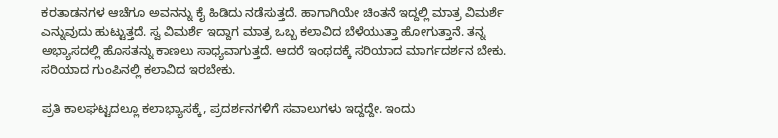ಕರತಾಡನಗಳ ಆಚೆಗೂ ಅವನನ್ನು ಕೈ ಹಿಡಿದು ನಡೆಸುತ್ತದೆ‌. ಹಾಗಾಗಿಯೇ ಚಿಂತನೆ ಇದ್ದಲ್ಲಿ ಮಾತ್ರ ವಿಮರ್ಶೆ ಎನ್ನುವುದು ಹುಟ್ಟುತ್ತದೆ‌. ಸ್ವ ವಿಮರ್ಶೆ ಇದ್ದಾಗ ಮಾತ್ರ ಒಬ್ಬ ಕಲಾವಿದ ಬೆಳೆಯುತ್ತಾ ಹೋಗುತ್ತಾನೆ. ತನ್ನ ಅಭ್ಯಾಸದಲ್ಲಿ ಹೊಸತನ್ನು ಕಾಣಲು ಸಾಧ್ಯವಾಗುತ್ತದೆ‌. ಆದರೆ ಇಂಥದಕ್ಕೆ ಸರಿಯಾದ ಮಾರ್ಗದರ್ಶನ ಬೇಕು. ಸರಿಯಾದ ಗುಂಪಿನಲ್ಲಿ ಕಲಾವಿದ ಇರಬೇಕು.

ಪ್ರತಿ ಕಾಲಘಟ್ಟದಲ್ಲೂ ಕಲಾಭ್ಯಾಸಕ್ಕೆ, ಪ್ರದರ್ಶನಗಳಿಗೆ ಸವಾಲುಗಳು ಇದ್ದದ್ದೇ. ಇಂದು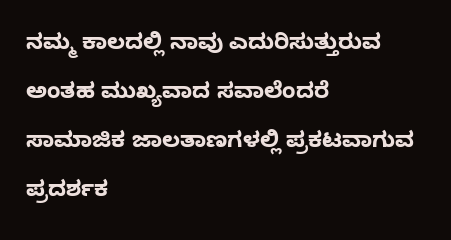ನಮ್ಮ ಕಾಲದಲ್ಲಿ ನಾವು ಎದುರಿಸುತ್ತುರುವ ಅಂತಹ ಮುಖ್ಯವಾದ ಸವಾಲೆಂದರೆ ಸಾಮಾಜಿಕ ಜಾಲತಾಣಗಳಲ್ಲಿ ಪ್ರಕಟವಾಗುವ ಪ್ರದರ್ಶಕ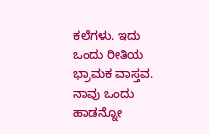ಕಲೆಗಳು. ಇದು ಒಂದು ರೀತಿಯ ಭ್ರಾಮಕ ವಾಸ್ತವ. ನಾವು ಒಂದು ಹಾಡನ್ನೋ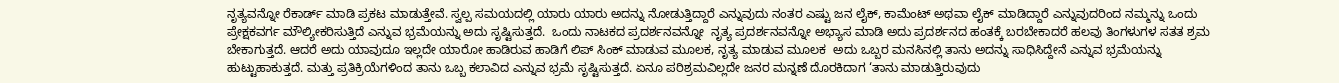ನೃತ್ಯವನ್ನೋ ರೆಕಾರ್ಡ್ ಮಾಡಿ ಪ್ರಕಟ ಮಾಡುತ್ತೇವೆ. ಸ್ವಲ್ಪ ಸಮಯದಲ್ಲಿ ಯಾರು ಯಾರು ಅದನ್ನು ನೋಡುತ್ತಿದ್ದಾರೆ ಎನ್ನುವುದು ನಂತರ ಎಷ್ಟು ಜನ ಲೈಕ್, ಕಾಮೆಂಟ್ ಅಥವಾ ಲೈಕ್ ಮಾಡಿದ್ದಾರೆ ಎನ್ನುವುದರಿಂದ ನಮ್ಮನ್ನು ಒಂದು ಪ್ರೇಕ್ಷಕವರ್ಗ ಮೌಲ್ಯೀಕರಿಸುತ್ತಿದೆ‌ ಎನ್ನುವ ಭ್ರಮೆಯನ್ನು ಅದು ಸೃಷ್ಟಿಸುತ್ತದೆ‌.  ಒಂದು ನಾಟಕದ ಪ್ರದರ್ಶನವನ್ನೋ  ನೃತ್ಯ ಪ್ರದರ್ಶನವನ್ನೋ ಅಭ್ಯಾಸ ಮಾಡಿ ಅದು ಪ್ರದರ್ಶನದ ಹಂತಕ್ಕೆ ಬರಬೇಕಾದರೆ ಹಲವು ತಿಂಗಳುಗಳ ಸತತ ಶ್ರಮ ಬೇಕಾಗುತ್ತದೆ‌. ಆದರೆ ಅದು ಯಾವುದೂ ಇಲ್ಲದೇ ಯಾರೋ ಹಾಡಿರುವ ಹಾಡಿಗೆ ಲಿಪ್ ಸಿಂಕ್ ಮಾಡುವ ಮೂಲಕ, ನೃತ್ಯ ಮಾಡುವ ಮೂಲಕ  ಅದು ಒಬ್ಬರ ಮನಸಿನಲ್ಲಿ ತಾನು ಅದನ್ನು ಸಾಧಿಸಿದ್ದೇನೆ ಎನ್ನುವ ಭ್ರಮೆಯನ್ನು ಹುಟ್ಟುಹಾಕುತ್ತದೆ‌. ಮತ್ತು ಪ್ರತಿಕ್ರಿಯೆಗಳಿಂದ ತಾನು ಒಬ್ಬ ಕಲಾವಿದ ಎನ್ನುವ ಭ್ರಮೆ ಸೃಷ್ಟಿಸುತ್ತದೆ. ಏನೂ ಪರಿಶ್ರಮವಿಲ್ಲದೇ ಜನರ ಮನ್ನಣೆ ದೊರಕಿದಾಗ ‘ತಾನು ಮಾಡುತ್ತಿರುವುದು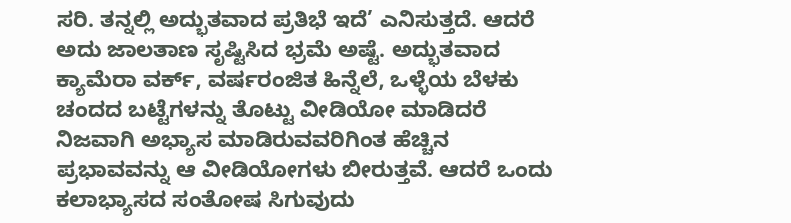ಸರಿ. ತನ್ನಲ್ಲಿ ಅದ್ಭುತವಾದ ಪ್ರತಿಭೆ ಇದೆ’ ಎನಿಸುತ್ತದೆ. ಆದರೆ ಅದು ಜಾಲತಾಣ ಸೃಷ್ಟಿಸಿದ ಭ್ರಮೆ ಅಷ್ಟೆ‌. ಅದ್ಭುತವಾದ ಕ್ಯಾಮೆರಾ ವರ್ಕ್, ವರ್ಷರಂಜಿತ ಹಿನ್ನೆಲೆ, ಒಳ್ಳೆಯ ಬೆಳಕು ಚಂದದ ಬಟ್ಟೆಗಳನ್ನು ತೊಟ್ಟು ವೀಡಿಯೋ ಮಾಡಿದರೆ ನಿಜವಾಗಿ ಅಭ್ಯಾಸ ಮಾಡಿರುವವರಿಗಿಂತ ಹೆಚ್ಚಿನ ಪ್ರಭಾವವನ್ನು ಆ ವೀಡಿಯೋಗಳು ಬೀರುತ್ತವೆ. ಆದರೆ ಒಂದು ಕಲಾಭ್ಯಾಸದ ಸಂತೋಷ ಸಿಗುವುದು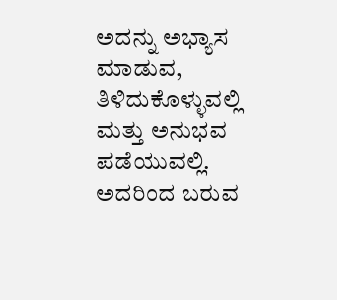ಅದನ್ನು ಅಭ್ಯಾಸ ಮಾಡುವ, ತಿಳಿದುಕೊಳ್ಳುವಲ್ಲಿ ಮತ್ತು ಅನುಭವ ಪಡೆಯುವಲ್ಲಿ. ಅದರಿಂದ ಬರುವ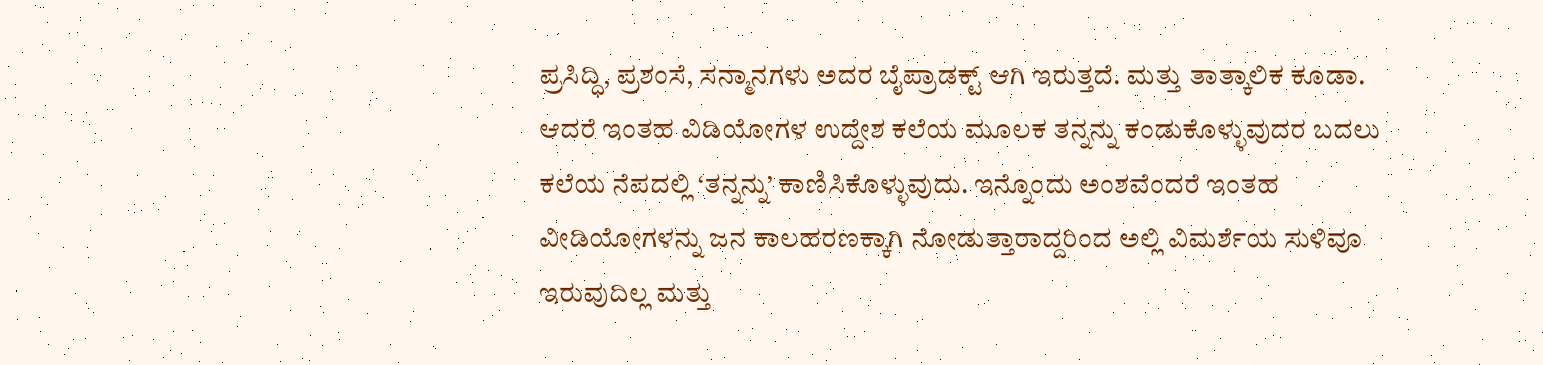ಪ್ರಸಿದ್ಧಿ, ಪ್ರಶಂಸೆ, ಸನ್ಮಾನಗಳು ಅದರ ಬೈಪ್ರಾಡಕ್ಟ್ ಆಗಿ ಇರುತ್ತದೆ. ಮತ್ತು ತಾತ್ಕಾಲಿಕ ಕೂಡಾ. ಆದರೆ ಇಂತಹ ವಿಡಿಯೋಗಳ ಉದ್ದೇಶ ಕಲೆಯ ಮೂಲಕ ತನ್ನನ್ನು ಕಂಡುಕೊಳ್ಳುವುದರ ಬದಲು ಕಲೆಯ ನೆಪದಲ್ಲಿ ‘ತನ್ನನ್ನು’ ಕಾಣಿಸಿಕೊಳ್ಳುವುದು. ಇನ್ನೊಂದು ಅಂಶವೆಂದರೆ ಇಂತಹ ವೀಡಿಯೋಗಳನ್ನು ಜನ ಕಾಲಹರಣಕ್ಕಾಗಿ ನೋಡುತ್ತಾರಾದ್ದರಿಂದ ಅಲ್ಲಿ ವಿಮರ್ಶೆಯ ಸುಳಿವೂ ಇರುವುದಿಲ್ಲ ಮತ್ತು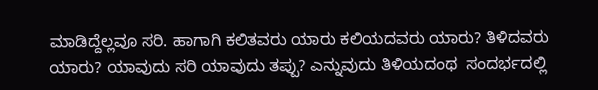ಮಾಡಿದ್ದೆಲ್ಲವೂ ಸರಿ. ಹಾಗಾಗಿ ಕಲಿತವರು ಯಾರು ಕಲಿಯದವರು ಯಾರು? ತಿಳಿದವರು ಯಾರು? ಯಾವುದು ಸರಿ ಯಾವುದು ತಪ್ಪು? ಎನ್ನುವುದು ತಿಳಿಯದಂಥ  ಸಂದರ್ಭದಲ್ಲಿ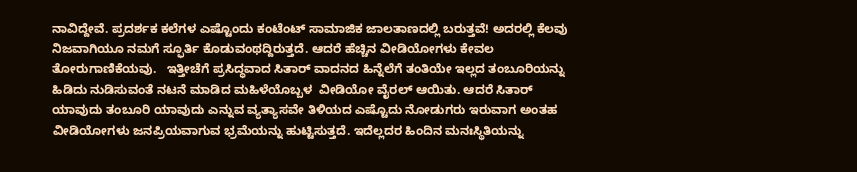ನಾವಿದ್ದೇವೆ. ಪ್ರದರ್ಶಕ ಕಲೆಗಳ ಎಷ್ಟೊಂದು ಕಂಟೆಂಟ್ ಸಾಮಾಜಿಕ ಜಾಲತಾಣದಲ್ಲಿ ಬರುತ್ತವೆ! ಅದರಲ್ಲಿ ಕೆಲವು  ನಿಜವಾಗಿಯೂ ನಮಗೆ ಸ್ಫೂರ್ತಿ ಕೊಡುವಂಥದ್ದಿರುತ್ತದೆ. ಆದರೆ ಹೆಚ್ಚಿನ ವೀಡಿಯೋಗಳು ಕೇವಲ ತೋರುಗಾಣಿಕೆಯವು.   ಇತ್ತೀಚೆಗೆ ಪ್ರಸಿದ್ಧವಾದ ಸಿತಾರ್ ವಾದನದ ಹಿನ್ನೆಲೆಗೆ ತಂತಿಯೇ ಇಲ್ಲದ ತಂಬೂರಿಯನ್ನು ಹಿಡಿದು ನುಡಿಸುವಂತೆ ನಟನೆ ಮಾಡಿದ ಮಹಿಳೆಯೊಬ್ಬಳ  ವೀಡಿಯೋ ವೈರಲ್ ಆಯಿತು. ಆದರೆ ಸಿತಾರ್ ಯಾವುದು ತಂಬೂರಿ ಯಾವುದು ಎನ್ನುವ ವ್ಯತ್ಯಾಸವೇ ತಿಳಿಯದ ಎಷ್ಟೊದು ನೋಡುಗರು ಇರುವಾಗ ಅಂತಹ ವೀಡಿಯೋಗಳು ಜನಪ್ರಿಯವಾಗುವ ಭ್ರಮೆಯನ್ನು ಹುಟ್ಟಿಸುತ್ತದೆ. ಇದೆಲ್ಲದರ ಹಿಂದಿನ ಮನಃಸ್ಥಿತಿಯನ್ನು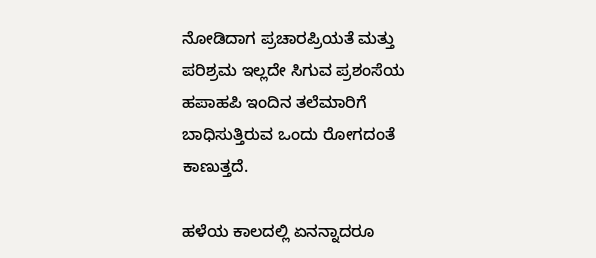ನೋಡಿದಾಗ ಪ್ರಚಾರಪ್ರಿಯತೆ ಮತ್ತು ಪರಿಶ್ರಮ ಇಲ್ಲದೇ ಸಿಗುವ ಪ್ರಶಂಸೆಯ ಹಪಾಹಪಿ ಇಂದಿನ ತಲೆಮಾರಿಗೆ ಬಾಧಿಸುತ್ತಿರುವ ಒಂದು ರೋಗದಂತೆ ಕಾಣುತ್ತದೆ.

ಹಳೆಯ ಕಾಲದಲ್ಲಿ ಏನನ್ನಾದರೂ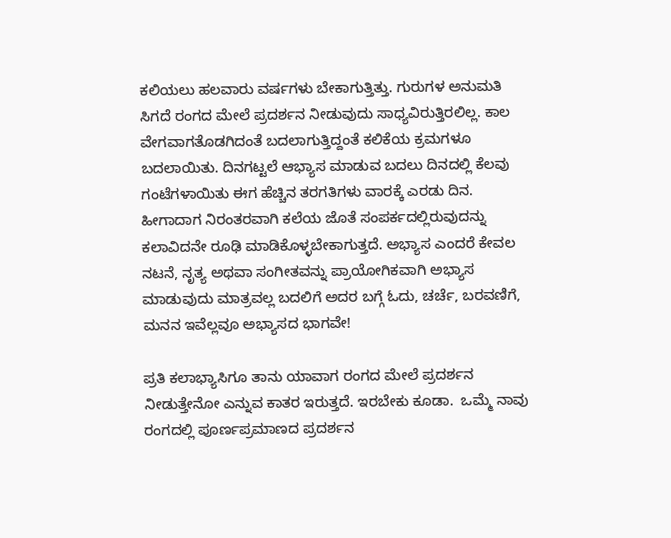ಕಲಿಯಲು ಹಲವಾರು ವರ್ಷಗಳು ಬೇಕಾಗುತ್ತಿತ್ತು. ಗುರುಗಳ ಅನುಮತಿ ಸಿಗದೆ ರಂಗದ ಮೇಲೆ ಪ್ರದರ್ಶನ ನೀಡುವುದು ಸಾಧ್ಯವಿರುತ್ತಿರಲಿಲ್ಲ. ಕಾಲ ವೇಗವಾಗತೊಡಗಿದಂತೆ ಬದಲಾಗುತ್ತಿದ್ದಂತೆ ಕಲಿಕೆಯ ಕ್ರಮಗಳೂ ಬದಲಾಯಿತು. ದಿನಗಟ್ಟಲೆ ಆಭ್ಯಾಸ ಮಾಡುವ ಬದಲು ದಿನದಲ್ಲಿ ಕೆಲವು ಗಂಟೆಗಳಾಯಿತು ಈಗ ಹೆಚ್ಚಿನ ತರಗತಿಗಳು ವಾರಕ್ಕೆ ಎರಡು ದಿನ.  ಹೀಗಾದಾಗ ನಿರಂತರವಾಗಿ ಕಲೆಯ ಜೊತೆ ಸಂಪರ್ಕದಲ್ಲಿರುವುದನ್ನು ಕಲಾವಿದನೇ ರೂಢಿ ಮಾಡಿಕೊಳ್ಳಬೇಕಾಗುತ್ತದೆ‌. ಅಭ್ಯಾಸ ಎಂದರೆ ಕೇವಲ ನಟನೆ, ನೃತ್ಯ ಅಥವಾ ಸಂಗೀತವನ್ನು ಪ್ರಾಯೋಗಿಕವಾಗಿ ಅಭ್ಯಾಸ ಮಾಡುವುದು ಮಾತ್ರವಲ್ಲ ಬದಲಿಗೆ ಅದರ ಬಗ್ಗೆ ಓದು, ಚರ್ಚೆ, ಬರವಣಿಗೆ, ಮನನ ಇವೆಲ್ಲವೂ ಅಭ್ಯಾಸದ ಭಾಗವೇ!

ಪ್ರತಿ ಕಲಾಭ್ಯಾಸಿಗೂ ತಾನು ಯಾವಾಗ ರಂಗದ ಮೇಲೆ ಪ್ರದರ್ಶನ ನೀಡುತ್ತೇನೋ ಎನ್ನುವ ಕಾತರ ಇರುತ್ತದೆ. ಇರಬೇಕು ಕೂಡಾ‌.  ಒಮ್ಮೆ ನಾವು ರಂಗದಲ್ಲಿ ಪೂರ್ಣಪ್ರಮಾಣದ ಪ್ರದರ್ಶನ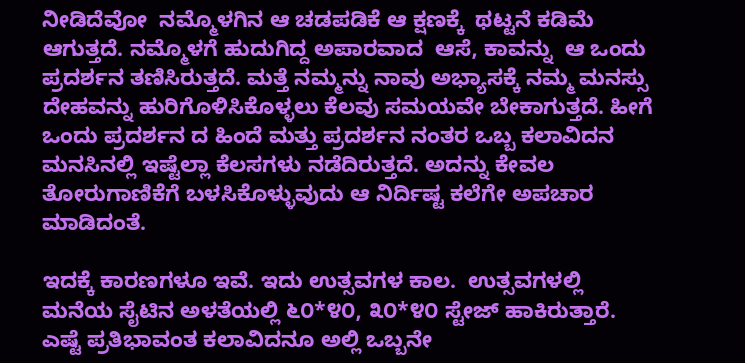ನೀಡಿದೆವೋ  ನಮ್ಮೊಳಗಿನ ಆ ಚಡಪಡಿಕೆ ಆ ಕ್ಷಣಕ್ಕೆ  ಥಟ್ಟನೆ ಕಡಿಮೆ ಆಗುತ್ತದೆ. ನಮ್ಮೊಳಗೆ ಹುದುಗಿದ್ದ ಅಪಾರವಾದ  ಆಸೆ, ಕಾವನ್ನು  ಆ ಒಂದು  ಪ್ರದರ್ಶನ ತಣಿಸಿರುತ್ತದೆ. ಮತ್ತೆ ನಮ್ಮನ್ನು ನಾವು ಅಭ್ಯಾಸಕ್ಕೆ ನಮ್ಮ ಮನಸ್ಸು ದೇಹವನ್ನು ಹುರಿಗೊಳಿಸಿಕೊಳ್ಳಲು ಕೆಲವು ಸಮಯವೇ ಬೇಕಾಗುತ್ತದೆ. ಹೀಗೆ ಒಂದು ಪ್ರದರ್ಶನ ದ ಹಿಂದೆ ಮತ್ತು ಪ್ರದರ್ಶನ ನಂತರ ಒಬ್ಬ ಕಲಾವಿದನ ಮನಸಿನಲ್ಲಿ ಇಷ್ಟೆಲ್ಲಾ ಕೆಲಸಗಳು ನಡೆದಿರುತ್ತದೆ. ಅದನ್ನು ಕೇವಲ ತೋರುಗಾಣಿಕೆಗೆ ಬಳಸಿಕೊಳ್ಳುವುದು ಆ ನಿರ್ದಿಷ್ಟ ಕಲೆಗೇ ಅಪಚಾರ ಮಾಡಿದಂತೆ.

ಇದಕ್ಕೆ ಕಾರಣಗಳೂ ಇವೆ. ಇದು ಉತ್ಸವಗಳ ಕಾಲ.  ಉತ್ಸವಗಳಲ್ಲಿ ಮನೆಯ ಸೈಟಿನ ಅಳತೆಯಲ್ಲಿ ೬೦*೪೦, ೩೦*೪೦ ಸ್ಟೇಜ್ ಹಾಕಿರುತ್ತಾರೆ. ಎಷ್ಟೆ ಪ್ರತಿಭಾವಂತ ಕಲಾವಿದನೂ ಅಲ್ಲಿ ಒಬ್ಬನೇ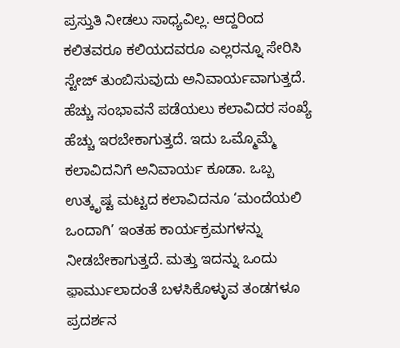ಪ್ರಸ್ತುತಿ ನೀಡಲು ಸಾಧ್ಯವಿಲ್ಲ. ಆದ್ದರಿಂದ ಕಲಿತವರೂ ಕಲಿಯದವರೂ ಎಲ್ಲರನ್ನೂ ಸೇರಿಸಿ ಸ್ಟೇಜ್ ತುಂಬಿಸುವುದು ಅನಿವಾರ್ಯವಾಗುತ್ತದೆ‌. ಹೆಚ್ಚು ಸಂಭಾವನೆ ಪಡೆಯಲು ಕಲಾವಿದರ ಸಂಖ್ಯೆ ಹೆಚ್ಚು ಇರಬೇಕಾಗುತ್ತದೆ. ಇದು ಒಮ್ಮೊಮ್ಮೆ ಕಲಾವಿದನಿಗೆ ಅನಿವಾರ್ಯ ಕೂಡಾ. ಒಬ್ಬ ಉತ್ಕೃಷ್ಟ ಮಟ್ಟದ ಕಲಾವಿದನೂ ‘ಮಂದೆಯಲಿ ಒಂದಾಗಿ’ ಇಂತಹ ಕಾರ್ಯಕ್ರಮಗಳನ್ನು ನೀಡಬೇಕಾಗುತ್ತದೆ‌. ಮತ್ತು ಇದನ್ನು ಒಂದು ಫ಼ಾರ್ಮುಲಾದಂತೆ ಬಳಸಿಕೊಳ್ಳುವ ತಂಡಗಳೂ ಪ್ರದರ್ಶನ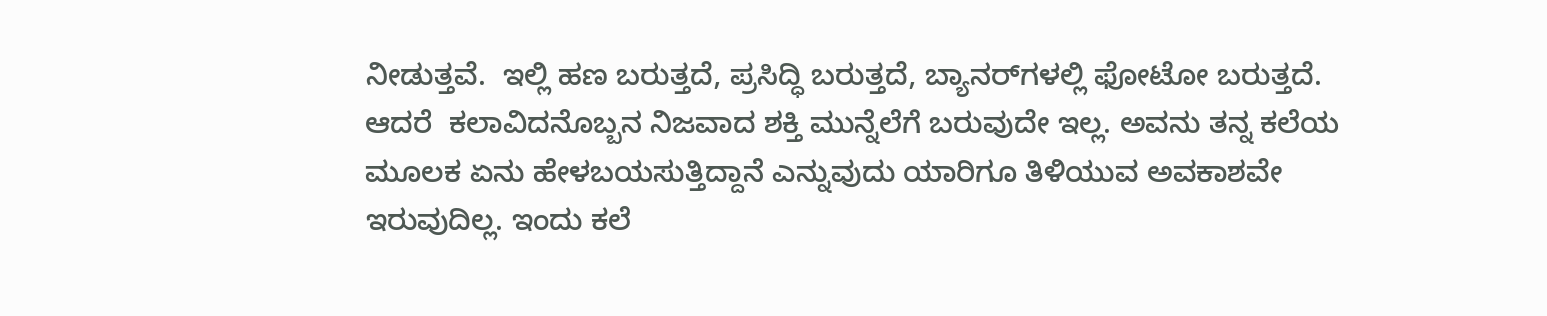ನೀಡುತ್ತವೆ.  ಇಲ್ಲಿ ಹಣ ಬರುತ್ತದೆ, ಪ್ರಸಿದ್ಧಿ ಬರುತ್ತದೆ, ಬ್ಯಾನರ್‌ಗಳಲ್ಲಿ ಫೋಟೋ ಬರುತ್ತದೆ‌.  ಆದರೆ  ಕಲಾವಿದನೊಬ್ಬನ ನಿಜವಾದ ಶಕ್ತಿ ಮುನ್ನೆಲೆಗೆ ಬರುವುದೇ ಇಲ್ಲ. ಅವನು ತನ್ನ ಕಲೆಯ ಮೂಲಕ ಏನು ಹೇಳಬಯಸುತ್ತಿದ್ದಾನೆ ಎನ್ನುವುದು ಯಾರಿಗೂ ತಿಳಿಯುವ ಅವಕಾಶವೇ ಇರುವುದಿಲ್ಲ. ಇಂದು ಕಲೆ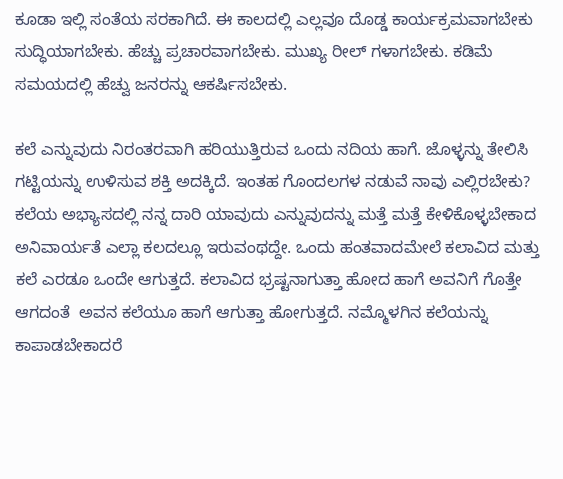ಕೂಡಾ ಇಲ್ಲಿ ಸಂತೆಯ ಸರಕಾಗಿದೆ. ಈ ಕಾಲದಲ್ಲಿ ಎಲ್ಲವೂ ದೊಡ್ಡ ಕಾರ್ಯಕ್ರಮವಾಗಬೇಕು ಸುದ್ಧಿಯಾಗಬೇಕು. ಹೆಚ್ಚು ಪ್ರಚಾರವಾಗಬೇಕು. ಮುಖ್ಯ ರೀಲ್ ಗಳಾಗಬೇಕು‌. ಕಡಿಮೆ ಸಮಯದಲ್ಲಿ ಹೆಚ್ವು ಜನರನ್ನು ಆಕರ್ಷಿಸಬೇಕು.

ಕಲೆ ಎನ್ನುವುದು ನಿರಂತರವಾಗಿ ಹರಿಯುತ್ತಿರುವ ಒಂದು ನದಿಯ ಹಾಗೆ. ಜೊಳ್ಳನ್ನು ತೇಲಿಸಿ ಗಟ್ಟಿಯನ್ನು ಉಳಿಸುವ ಶಕ್ತಿ ಅದಕ್ಕಿದೆ. ಇಂತಹ ಗೊಂದಲಗಳ ನಡುವೆ ನಾವು ಎಲ್ಲಿರಬೇಕು? ಕಲೆಯ ಅಭ್ಯಾಸದಲ್ಲಿ ನನ್ನ ದಾರಿ ಯಾವುದು ಎನ್ನುವುದನ್ನು ಮತ್ತೆ ಮತ್ತೆ ಕೇಳಿಕೊಳ್ಳಬೇಕಾದ ಅನಿವಾರ್ಯತೆ ಎಲ್ಲಾ ಕಲದಲ್ಲೂ ಇರುವಂಥದ್ದೇ. ಒಂದು ಹಂತವಾದಮೇಲೆ ಕಲಾವಿದ ಮತ್ತು ಕಲೆ ಎರಡೂ ಒಂದೇ ಆಗುತ್ತದೆ‌. ಕಲಾವಿದ ಭ್ರಷ್ಟನಾಗುತ್ತಾ ಹೋದ ಹಾಗೆ ಅವನಿಗೆ ಗೊತ್ತೇ ಆಗದಂತೆ  ಅವನ ಕಲೆಯೂ ಹಾಗೆ ಆಗುತ್ತಾ ಹೋಗುತ್ತದೆ. ನಮ್ಮೊಳಗಿನ ಕಲೆಯನ್ನು ಕಾಪಾಡಬೇಕಾದರೆ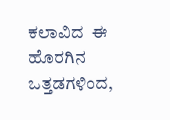ಕಲಾವಿದ  ಈ ಹೊರಗಿನ ಒತ್ತಡಗಳಿಂದ,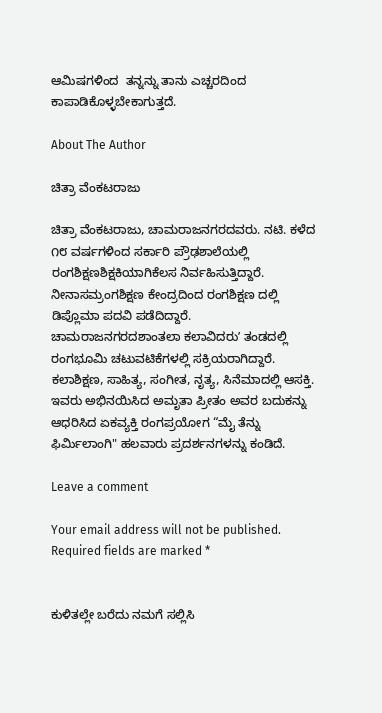ಆಮಿಷಗಳಿಂದ  ತನ್ನನ್ನು ತಾನು ಎಚ್ಚರದಿಂದ ಕಾಪಾಡಿಕೊಳ್ಳಬೇಕಾಗುತ್ತದೆ.

About The Author

ಚಿತ್ರಾ ವೆಂಕಟರಾಜು

ಚಿತ್ರಾ ವೆಂಕಟರಾಜು, ಚಾಮರಾಜನಗರದವರು. ನಟಿ. ಕಳೆದ ೧೮ ವರ್ಷಗಳಿಂದ ಸರ್ಕಾರಿ ಪ್ರೌಢಶಾಲೆಯಲ್ಲಿ ರಂಗಶಿಕ್ಷಣಶಿಕ್ಷಕಿಯಾಗಿಕೆಲಸ ನಿರ್ವಹಿಸುತ್ತಿದ್ದಾರೆ. ನೀನಾಸಮ್ರಂಗಶಿಕ್ಷಣ ಕೇಂದ್ರದಿಂದ ರಂಗಶಿಕ್ಷಣ ದಲ್ಲಿ ಡಿಪ್ಲೊಮಾ ಪದವಿ ಪಡೆದಿದ್ದಾರೆ. ಚಾಮರಾಜನಗರದಶಾಂತಲಾ ಕಲಾವಿದರುʼ ತಂಡದಲ್ಲಿ ರಂಗಭೂಮಿ ಚಟುವಟಿಕೆಗಳಲ್ಲಿ ಸಕ್ರಿಯರಾಗಿದ್ದಾರೆ. ಕಲಾಶಿಕ್ಷಣ, ಸಾಹಿತ್ಯ, ಸಂಗೀತ, ನೃತ್ಯ, ಸಿನೆಮಾದಲ್ಲಿ ಆಸಕ್ತಿ. ಇವರು ಅಭಿನಯಿಸಿದ ಅಮೃತಾ ಪ್ರೀತಂ ಅವರ ಬದುಕನ್ನು ಆಧರಿಸಿದ ಏಕವ್ಯಕ್ತಿ ರಂಗಪ್ರಯೋಗ “ಮೈ ತೆನ್ನು ಫಿರ್ಮಿಲಾಂಗಿ" ಹಲವಾರು ಪ್ರದರ್ಶನಗಳನ್ನು ಕಂಡಿದೆ.

Leave a comment

Your email address will not be published. Required fields are marked *


ಕುಳಿತಲ್ಲೇ ಬರೆದು ನಮಗೆ ಸಲ್ಲಿಸಿ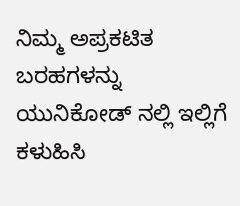ನಿಮ್ಮ ಅಪ್ರಕಟಿತ ಬರಹಗಳನ್ನು ಯುನಿಕೋಡ್ ನಲ್ಲಿ ಇಲ್ಲಿಗೆ ಕಳುಹಿಸಿ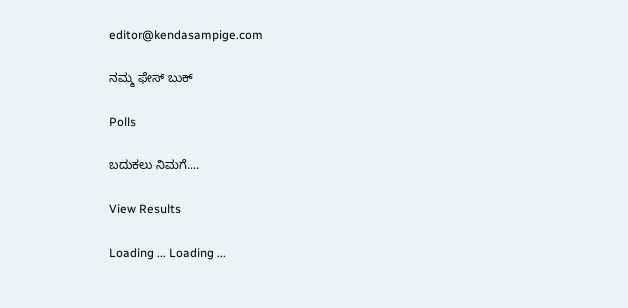editor@kendasampige.com

ನಮ್ಮ ಫೇಸ್ ಬುಕ್

Polls

ಬದುಕಲು ನಿಮಗೆ....

View Results

Loading ... Loading ...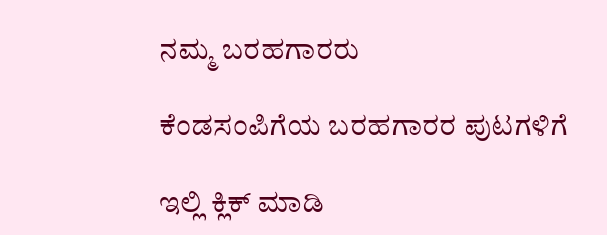ನಮ್ಮ ಬರಹಗಾರರು

ಕೆಂಡಸಂಪಿಗೆಯ ಬರಹಗಾರರ ಪುಟಗಳಿಗೆ

ಇಲ್ಲಿ ಕ್ಲಿಕ್ ಮಾಡಿ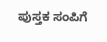ಪುಸ್ತಕ ಸಂಪಿಗೆ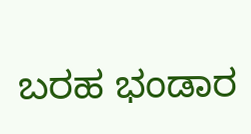ಬರಹ ಭಂಡಾರ